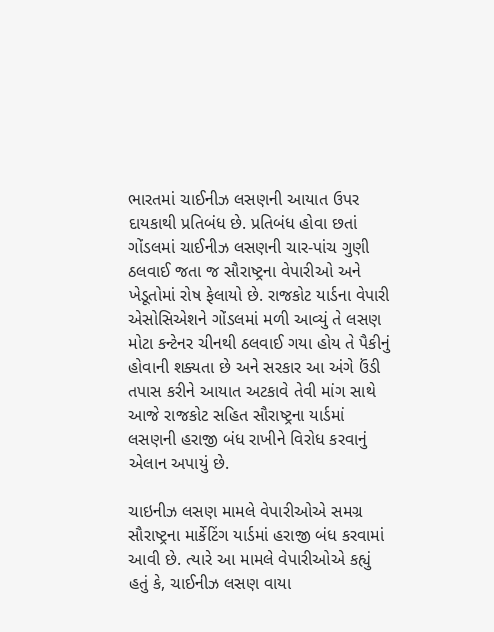ભારતમાં ચાઈનીઝ લસણની આયાત ઉપર દાયકાથી પ્રતિબંધ છે. પ્રતિબંધ હોવા છતાં ગોંડલમાં ચાઈનીઝ લસણની ચાર-પાંચ ગુણી ઠલવાઈ જતા જ સૌરાષ્ટ્રના વેપારીઓ અને ખેડૂતોમાં રોષ ફેલાયો છે. રાજકોટ યાર્ડના વેપારી એસોસિએશને ગોંડલમાં મળી આવ્યું તે લસણ મોટા કન્ટેનર ચીનથી ઠલવાઈ ગયા હોય તે પૈકીનું હોવાની શક્યતા છે અને સરકાર આ અંગે ઉંડી તપાસ કરીને આયાત અટકાવે તેવી માંગ સાથે આજે રાજકોટ સહિત સૌરાષ્ટ્રના યાર્ડમાં લસણની હરાજી બંધ રાખીને વિરોધ કરવાનું એલાન અપાયું છે.

ચાઇનીઝ લસણ મામલે વેપારીઓએ સમગ્ર સૌરાષ્ટ્રના માર્કેટિંગ યાર્ડમાં હરાજી બંધ કરવામાં આવી છે. ત્યારે આ મામલે વેપારીઓએ કહ્યું હતું કે, ચાઈનીઝ લસણ વાયા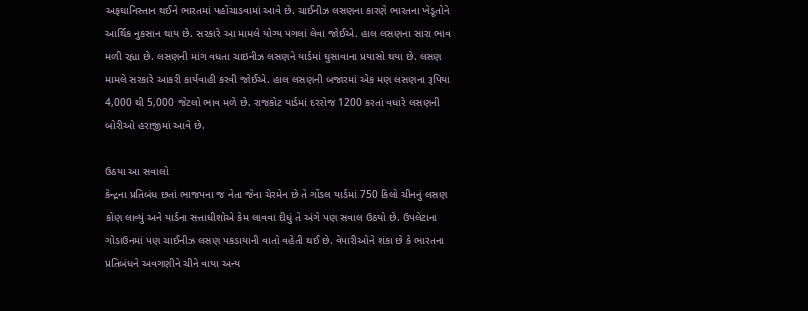અફઘાનિસ્તાન થઈને ભારતમાં પહોંચાડવામાં આવે છે. ચાઈનીઝ લસણના કારણે ભારતના ખેડૂતોને આર્થિક નુકસાન થાય છે. સરકારે આ મામલે યોગ્ય પગલાં લેવા જોઈએ. હાલ લસણના સારા ભાવ મળી રહ્યા છે. લસણની માંગ વધતા ચાઇનીઝ લસણને યાર્ડમાં ઘુસાવાના પ્રયાસો થયા છે. લસણ મામલે સરકારે આકરી કાર્યવાહી કરવી જોઈએ. હાલ લસણની બજારમાં એક મણ લસણના રૂપિયા 4,000 થી 5,000 જેટલો ભાવ મળે છે. રાજકોટ યાર્ડમાં દરરોજ 1200 કરતાં વધારે લસણની બોરીઓ હરાજીમાં આવે છે.

ઉઠયા આ સવાલો
કેન્દ્રના પ્રતિબંધ છતાં ભાજપના જ નેતા જેના ચેરમેન છે તે ગોંડલ યાર્ડમાં 750 કિલો ચીનનું લસણ કોણ લાવ્યું અને યાર્ડના સત્તાધીશોએ કેમ લાવવા દીધું તે અંગે પણ સવાલ ઉઠયો છે. ઉપલેટાના ગોડાઉનમાં પણ ચાઈનીઝ લસણ પકડાયાની વાતો વહેતી થઈ છે. વેપારીઓને શંકા છે કે ભારતના પ્રતિબંધને અવગણીને ચીને વાયા અન્ય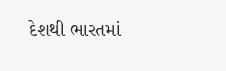દેશથી ભારતમાં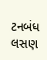ટનબંધ લસણ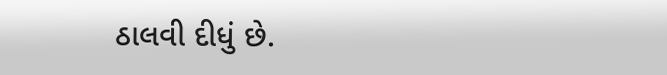ઠાલવી દીધું છે.